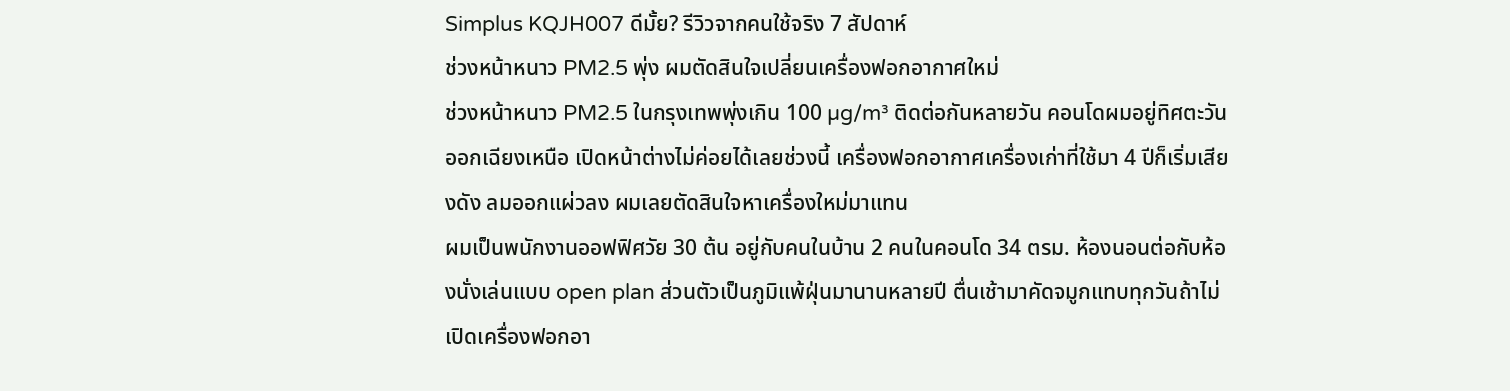Simplus KQJH007 ดีมั้ย? รีวิวจากคนใช้จริง 7 สัปดาห์
ช่วงหน้าหนาว PM2.5 พุ่ง ผมตัดสินใจเปลี่ยนเครื่องฟอกอากาศใหม่
ช่วงหน้าหนาว PM2.5 ในกรุงเทพพุ่งเกิน 100 µg/m³ ติดต่อกันหลายวัน คอนโดผมอยู่ทิศตะวันออกเฉียงเหนือ เปิดหน้าต่างไม่ค่อยได้เลยช่วงนี้ เครื่องฟอกอากาศเครื่องเก่าที่ใช้มา 4 ปีก็เริ่มเสียงดัง ลมออกแผ่วลง ผมเลยตัดสินใจหาเครื่องใหม่มาแทน
ผมเป็นพนักงานออฟฟิศวัย 30 ต้น อยู่กับคนในบ้าน 2 คนในคอนโด 34 ตรม. ห้องนอนต่อกับห้องนั่งเล่นแบบ open plan ส่วนตัวเป็นภูมิแพ้ฝุ่นมานานหลายปี ตื่นเช้ามาคัดจมูกแทบทุกวันถ้าไม่เปิดเครื่องฟอกอา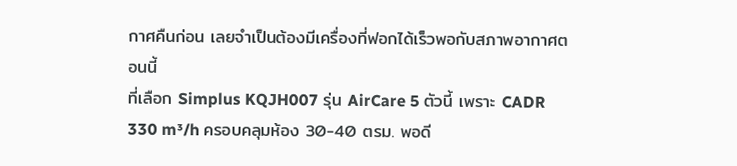กาศคืนก่อน เลยจำเป็นต้องมีเครื่องที่ฟอกได้เร็วพอกับสภาพอากาศตอนนี้
ที่เลือก Simplus KQJH007 รุ่น AirCare 5 ตัวนี้ เพราะ CADR 330 m³/h ครอบคลุมห้อง 30-40 ตรม. พอดี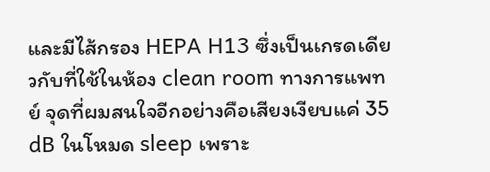และมีไส้กรอง HEPA H13 ซึ่งเป็นเกรดเดียวกับที่ใช้ในห้อง clean room ทางการแพทย์ จุดที่ผมสนใจอีกอย่างคือเสียงเงียบแค่ 35 dB ในโหมด sleep เพราะ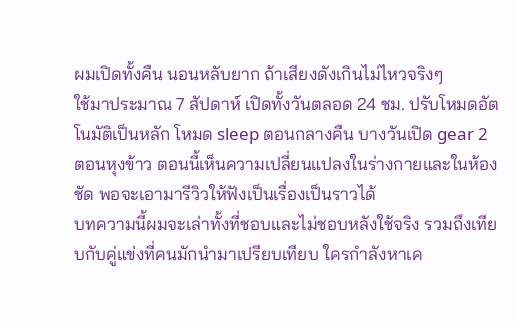ผมเปิดทั้งคืน นอนหลับยาก ถ้าเสียงดังเกินไม่ไหวจริงๆ
ใช้มาประมาณ 7 สัปดาห์ เปิดทั้งวันตลอด 24 ชม. ปรับโหมดอัตโนมัติเป็นหลัก โหมด sleep ตอนกลางคืน บางวันเปิด gear 2 ตอนหุงข้าว ตอนนี้เห็นความเปลี่ยนแปลงในร่างกายและในห้องชัด พอจะเอามารีวิวให้ฟังเป็นเรื่องเป็นราวได้
บทความนี้ผมจะเล่าทั้งที่ชอบและไม่ชอบหลังใช้จริง รวมถึงเทียบกับคู่แข่งที่คนมักนำมาเปรียบเทียบ ใครกำลังหาเค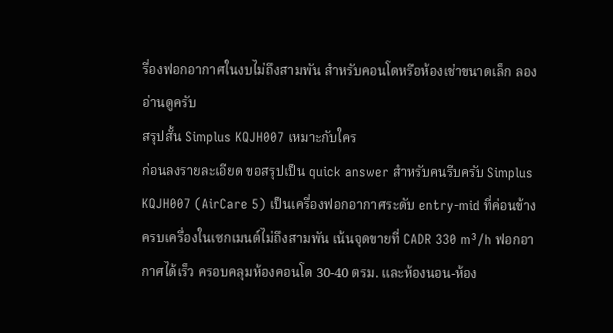รื่องฟอกอากาศในงบไม่ถึงสามพัน สำหรับคอนโดหรือห้องเช่าขนาดเล็ก ลองอ่านดูครับ
สรุปสั้น Simplus KQJH007 เหมาะกับใคร
ก่อนลงรายละเอียด ขอสรุปเป็น quick answer สำหรับคนรีบครับ Simplus KQJH007 (AirCare 5) เป็นเครื่องฟอกอากาศระดับ entry-mid ที่ค่อนข้างครบเครื่องในเซกเมนต์ไม่ถึงสามพัน เน้นจุดขายที่ CADR 330 m³/h ฟอกอากาศได้เร็ว ครอบคลุมห้องคอนโด 30-40 ตรม. และห้องนอน-ห้อง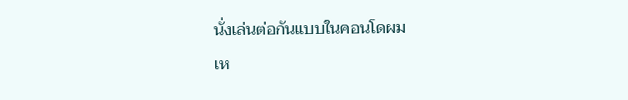นั่งเล่นต่อกันแบบในคอนโดผม
เห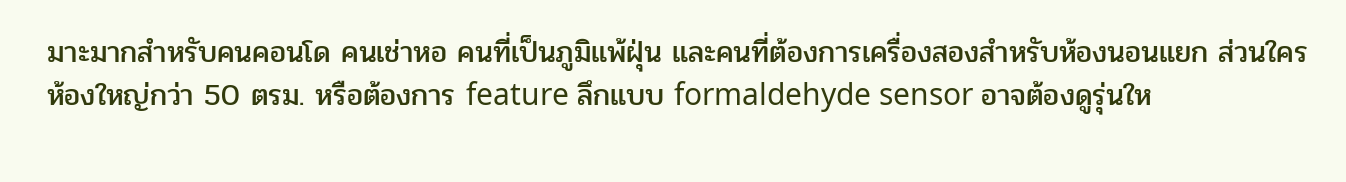มาะมากสำหรับคนคอนโด คนเช่าหอ คนที่เป็นภูมิแพ้ฝุ่น และคนที่ต้องการเครื่องสองสำหรับห้องนอนแยก ส่วนใครห้องใหญ่กว่า 50 ตรม. หรือต้องการ feature ลึกแบบ formaldehyde sensor อาจต้องดูรุ่นให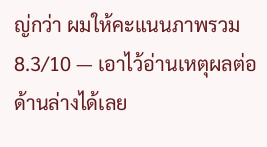ญ่กว่า ผมให้คะแนนภาพรวม 8.3/10 — เอาไว้อ่านเหตุผลต่อด้านล่างได้เลย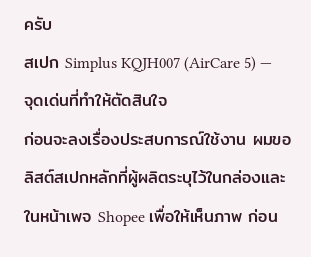ครับ
สเปก Simplus KQJH007 (AirCare 5) — จุดเด่นที่ทำให้ตัดสินใจ
ก่อนจะลงเรื่องประสบการณ์ใช้งาน ผมขอลิสต์สเปกหลักที่ผู้ผลิตระบุไว้ในกล่องและในหน้าเพจ Shopee เพื่อให้เห็นภาพ ก่อน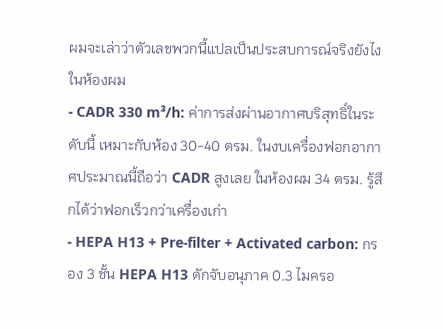ผมจะเล่าว่าตัวเลขพวกนี้แปลเป็นประสบการณ์จริงยังไงในห้องผม
- CADR 330 m³/h: ค่าการส่งผ่านอากาศบริสุทธิ์ในระดับนี้ เหมาะกับห้อง 30-40 ตรม. ในงบเครื่องฟอกอากาศประมาณนี้ถือว่า CADR สูงเลย ในห้องผม 34 ตรม. รู้สึกได้ว่าฟอกเร็วกว่าเครื่องเก่า
- HEPA H13 + Pre-filter + Activated carbon: กรอง 3 ชั้น HEPA H13 ดักจับอนุภาค 0.3 ไมครอ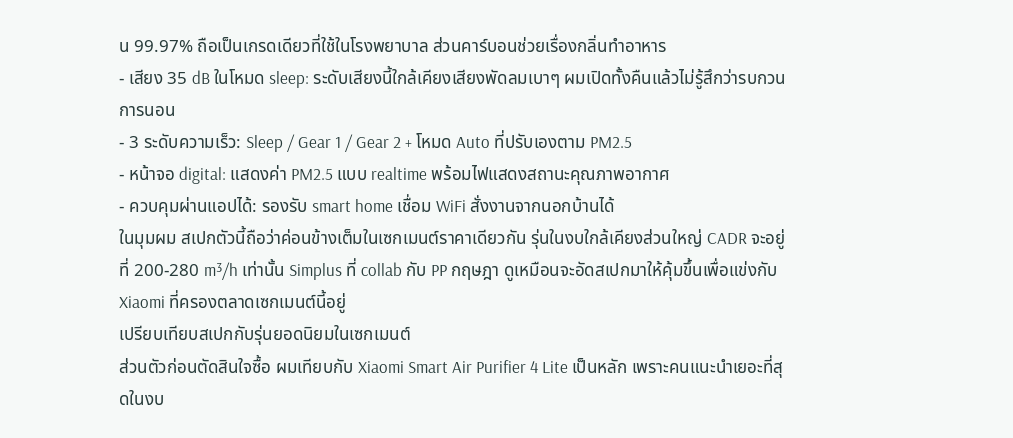น 99.97% ถือเป็นเกรดเดียวที่ใช้ในโรงพยาบาล ส่วนคาร์บอนช่วยเรื่องกลิ่นทำอาหาร
- เสียง 35 dB ในโหมด sleep: ระดับเสียงนี้ใกล้เคียงเสียงพัดลมเบาๆ ผมเปิดทั้งคืนแล้วไม่รู้สึกว่ารบกวนการนอน
- 3 ระดับความเร็ว: Sleep / Gear 1 / Gear 2 + โหมด Auto ที่ปรับเองตาม PM2.5
- หน้าจอ digital: แสดงค่า PM2.5 แบบ realtime พร้อมไฟแสดงสถานะคุณภาพอากาศ
- ควบคุมผ่านแอปได้: รองรับ smart home เชื่อม WiFi สั่งงานจากนอกบ้านได้
ในมุมผม สเปกตัวนี้ถือว่าค่อนข้างเต็มในเซกเมนต์ราคาเดียวกัน รุ่นในงบใกล้เคียงส่วนใหญ่ CADR จะอยู่ที่ 200-280 m³/h เท่านั้น Simplus ที่ collab กับ PP กฤษฎา ดูเหมือนจะอัดสเปกมาให้คุ้มขึ้นเพื่อแข่งกับ Xiaomi ที่ครองตลาดเซกเมนต์นี้อยู่
เปรียบเทียบสเปกกับรุ่นยอดนิยมในเซกเมนต์
ส่วนตัวก่อนตัดสินใจซื้อ ผมเทียบกับ Xiaomi Smart Air Purifier 4 Lite เป็นหลัก เพราะคนแนะนำเยอะที่สุดในงบ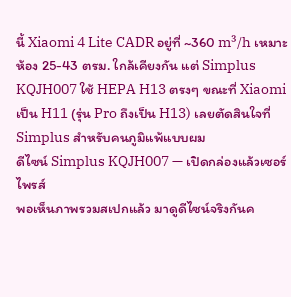นี้ Xiaomi 4 Lite CADR อยู่ที่ ~360 m³/h เหมาะห้อง 25-43 ตรม. ใกล้เคียงกัน แต่ Simplus KQJH007 ใช้ HEPA H13 ตรงๆ ขณะที่ Xiaomi เป็น H11 (รุ่น Pro ถึงเป็น H13) เลยตัดสินใจที่ Simplus สำหรับคนภูมิแพ้แบบผม
ดีไซน์ Simplus KQJH007 — เปิดกล่องแล้วเซอร์ไพรส์
พอเห็นภาพรวมสเปกแล้ว มาดูดีไซน์จริงกันค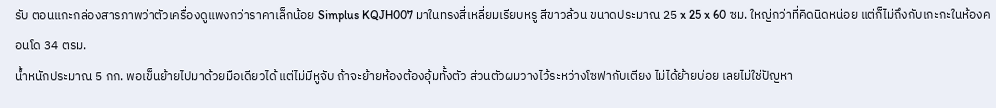รับ ตอนแกะกล่องสารภาพว่าตัวเครื่องดูแพงกว่าราคาเล็กน้อย Simplus KQJH007 มาในทรงสี่เหลี่ยมเรียบหรู สีขาวล้วน ขนาดประมาณ 25 x 25 x 60 ซม. ใหญ่กว่าที่คิดนิดหน่อย แต่ก็ไม่ถึงกับเกะกะในห้องคอนโด 34 ตรม.
น้ำหนักประมาณ 5 กก. พอเข็นย้ายไปมาด้วยมือเดียวได้ แต่ไม่มีหูจับ ถ้าจะย้ายห้องต้องอุ้มทั้งตัว ส่วนตัวผมวางไว้ระหว่างโซฟากับเตียง ไม่ได้ย้ายบ่อย เลยไม่ใช่ปัญหา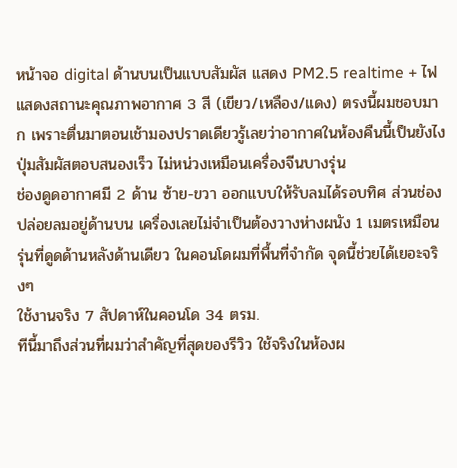หน้าจอ digital ด้านบนเป็นแบบสัมผัส แสดง PM2.5 realtime + ไฟแสดงสถานะคุณภาพอากาศ 3 สี (เขียว/เหลือง/แดง) ตรงนี้ผมชอบมาก เพราะตื่นมาตอนเช้ามองปราดเดียวรู้เลยว่าอากาศในห้องคืนนี้เป็นยังไง ปุ่มสัมผัสตอบสนองเร็ว ไม่หน่วงเหมือนเครื่องจีนบางรุ่น
ช่องดูดอากาศมี 2 ด้าน ซ้าย-ขวา ออกแบบให้รับลมได้รอบทิศ ส่วนช่องปล่อยลมอยู่ด้านบน เครื่องเลยไม่จำเป็นต้องวางห่างผนัง 1 เมตรเหมือนรุ่นที่ดูดด้านหลังด้านเดียว ในคอนโดผมที่พื้นที่จำกัด จุดนี้ช่วยได้เยอะจริงๆ
ใช้งานจริง 7 สัปดาห์ในคอนโด 34 ตรม.
ทีนี้มาถึงส่วนที่ผมว่าสำคัญที่สุดของรีวิว ใช้จริงในห้องผ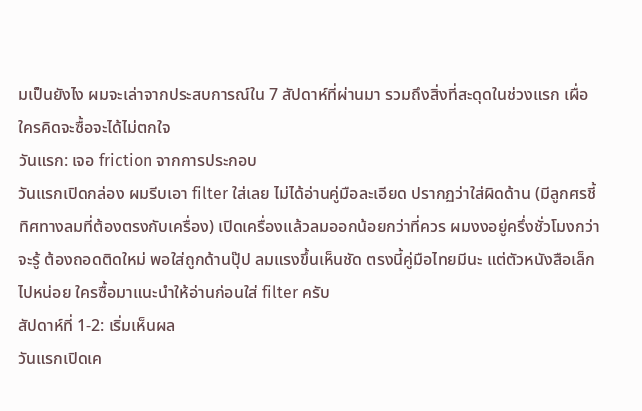มเป็นยังไง ผมจะเล่าจากประสบการณ์ใน 7 สัปดาห์ที่ผ่านมา รวมถึงสิ่งที่สะดุดในช่วงแรก เผื่อใครคิดจะซื้อจะได้ไม่ตกใจ
วันแรก: เจอ friction จากการประกอบ
วันแรกเปิดกล่อง ผมรีบเอา filter ใส่เลย ไม่ได้อ่านคู่มือละเอียด ปรากฏว่าใส่ผิดด้าน (มีลูกศรชี้ทิศทางลมที่ต้องตรงกับเครื่อง) เปิดเครื่องแล้วลมออกน้อยกว่าที่ควร ผมงงอยู่ครึ่งชั่วโมงกว่าจะรู้ ต้องถอดติดใหม่ พอใส่ถูกด้านปุ๊ป ลมแรงขึ้นเห็นชัด ตรงนี้คู่มือไทยมีนะ แต่ตัวหนังสือเล็กไปหน่อย ใครซื้อมาแนะนำให้อ่านก่อนใส่ filter ครับ
สัปดาห์ที่ 1-2: เริ่มเห็นผล
วันแรกเปิดเค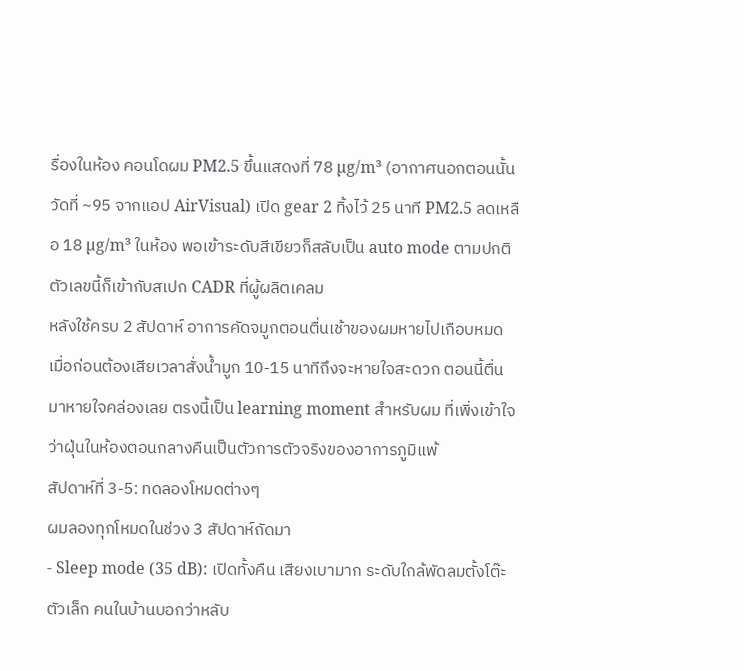รื่องในห้อง คอนโดผม PM2.5 ขึ้นแสดงที่ 78 µg/m³ (อากาศนอกตอนนั้นวัดที่ ~95 จากแอป AirVisual) เปิด gear 2 ทิ้งไว้ 25 นาที PM2.5 ลดเหลือ 18 µg/m³ ในห้อง พอเข้าระดับสีเขียวก็สลับเป็น auto mode ตามปกติ ตัวเลขนี้ก็เข้ากับสเปก CADR ที่ผู้ผลิตเคลม
หลังใช้ครบ 2 สัปดาห์ อาการคัดจมูกตอนตื่นเช้าของผมหายไปเกือบหมด เมื่อก่อนต้องเสียเวลาสั่งน้ำมูก 10-15 นาทีถึงจะหายใจสะดวก ตอนนี้ตื่นมาหายใจคล่องเลย ตรงนี้เป็น learning moment สำหรับผม ที่เพิ่งเข้าใจว่าฝุ่นในห้องตอนกลางคืนเป็นตัวการตัวจริงของอาการภูมิแพ้
สัปดาห์ที่ 3-5: ทดลองโหมดต่างๆ
ผมลองทุกโหมดในช่วง 3 สัปดาห์ถัดมา
- Sleep mode (35 dB): เปิดทั้งคืน เสียงเบามาก ระดับใกล้พัดลมตั้งโต๊ะตัวเล็ก คนในบ้านบอกว่าหลับ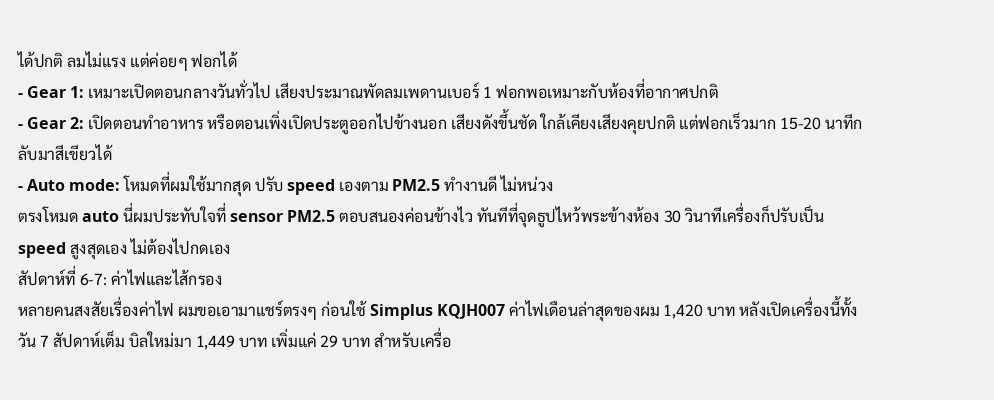ได้ปกติ ลมไม่แรง แต่ค่อยๆ ฟอกได้
- Gear 1: เหมาะเปิดตอนกลางวันทั่วไป เสียงประมาณพัดลมเพดานเบอร์ 1 ฟอกพอเหมาะกับห้องที่อากาศปกติ
- Gear 2: เปิดตอนทำอาหาร หรือตอนเพิ่งเปิดประตูออกไปข้างนอก เสียงดังขึ้นชัด ใกล้เคียงเสียงคุยปกติ แต่ฟอกเร็วมาก 15-20 นาทีกลับมาสีเขียวได้
- Auto mode: โหมดที่ผมใช้มากสุด ปรับ speed เองตาม PM2.5 ทำงานดี ไม่หน่วง
ตรงโหมด auto นี่ผมประทับใจที่ sensor PM2.5 ตอบสนองค่อนข้างไว ทันทีที่จุดธูปไหว้พระข้างห้อง 30 วินาทีเครื่องก็ปรับเป็น speed สูงสุดเอง ไม่ต้องไปกดเอง
สัปดาห์ที่ 6-7: ค่าไฟและไส้กรอง
หลายคนสงสัยเรื่องค่าไฟ ผมขอเอามาแชร์ตรงๆ ก่อนใช้ Simplus KQJH007 ค่าไฟเดือนล่าสุดของผม 1,420 บาท หลังเปิดเครื่องนี้ทั้งวัน 7 สัปดาห์เต็ม บิลใหม่มา 1,449 บาท เพิ่มแค่ 29 บาท สำหรับเครื่อ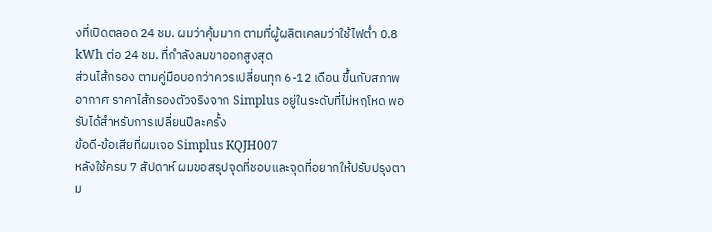งที่เปิดตลอด 24 ชม. ผมว่าคุ้มมาก ตามที่ผู้ผลิตเคลมว่าใช้ไฟต่ำ 0.8 kWh ต่อ 24 ชม. ที่กำลังลมขาออกสูงสุด
ส่วนไส้กรอง ตามคู่มือบอกว่าควรเปลี่ยนทุก 6-12 เดือน ขึ้นกับสภาพอากาศ ราคาไส้กรองตัวจริงจาก Simplus อยู่ในระดับที่ไม่หฤโหด พอรับได้สำหรับการเปลี่ยนปีละครั้ง
ข้อดี-ข้อเสียที่ผมเจอ Simplus KQJH007
หลังใช้ครบ 7 สัปดาห์ ผมขอสรุปจุดที่ชอบและจุดที่อยากให้ปรับปรุงตาม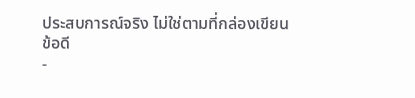ประสบการณ์จริง ไม่ใช่ตามที่กล่องเขียน
ข้อดี
-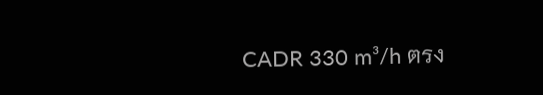CADR 330 m³/h ตรง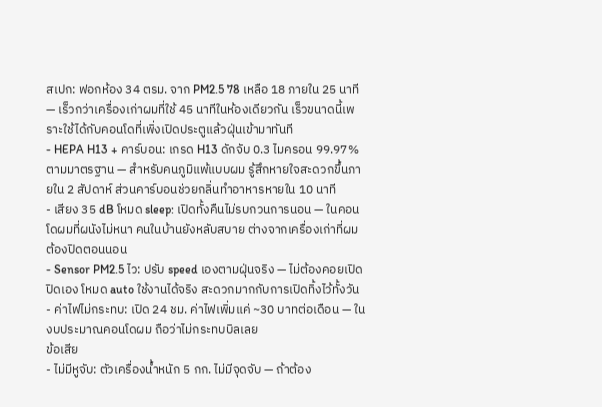สเปก: ฟอกห้อง 34 ตรม. จาก PM2.5 78 เหลือ 18 ภายใน 25 นาที — เร็วกว่าเครื่องเก่าผมที่ใช้ 45 นาทีในห้องเดียวกัน เร็วขนาดนี้เพราะใช้ได้กับคอนโดที่เพิ่งเปิดประตูแล้วฝุ่นเข้ามาทันที
- HEPA H13 + คาร์บอน: เกรด H13 ดักจับ 0.3 ไมครอน 99.97% ตามมาตรฐาน — สำหรับคนภูมิแพ้แบบผม รู้สึกหายใจสะดวกขึ้นภายใน 2 สัปดาห์ ส่วนคาร์บอนช่วยกลิ่นทำอาหารหายใน 10 นาที
- เสียง 35 dB โหมด sleep: เปิดทั้งคืนไม่รบกวนการนอน — ในคอนโดผมที่ผนังไม่หนา คนในบ้านยังหลับสบาย ต่างจากเครื่องเก่าที่ผมต้องปิดตอนนอน
- Sensor PM2.5 ไว: ปรับ speed เองตามฝุ่นจริง — ไม่ต้องคอยเปิดปิดเอง โหมด auto ใช้งานได้จริง สะดวกมากกับการเปิดทิ้งไว้ทั้งวัน
- ค่าไฟไม่กระทบ: เปิด 24 ชม. ค่าไฟเพิ่มแค่ ~30 บาทต่อเดือน — ในงบประมาณคอนโดผม ถือว่าไม่กระทบบิลเลย
ข้อเสีย
- ไม่มีหูจับ: ตัวเครื่องน้ำหนัก 5 กก. ไม่มีจุดจับ — ถ้าต้อง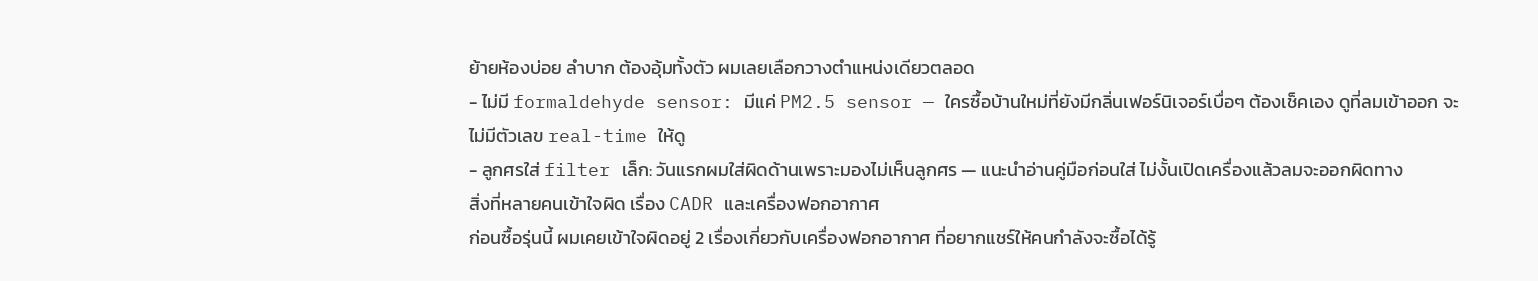ย้ายห้องบ่อย ลำบาก ต้องอุ้มทั้งตัว ผมเลยเลือกวางตำแหน่งเดียวตลอด
- ไม่มี formaldehyde sensor: มีแค่ PM2.5 sensor — ใครซื้อบ้านใหม่ที่ยังมีกลิ่นเฟอร์นิเจอร์เบื่อๆ ต้องเช็คเอง ดูที่ลมเข้าออก จะไม่มีตัวเลข real-time ให้ดู
- ลูกศรใส่ filter เล็ก: วันแรกผมใส่ผิดด้านเพราะมองไม่เห็นลูกศร — แนะนำอ่านคู่มือก่อนใส่ ไม่งั้นเปิดเครื่องแล้วลมจะออกผิดทาง
สิ่งที่หลายคนเข้าใจผิด เรื่อง CADR และเครื่องฟอกอากาศ
ก่อนซื้อรุ่นนี้ ผมเคยเข้าใจผิดอยู่ 2 เรื่องเกี่ยวกับเครื่องฟอกอากาศ ที่อยากแชร์ให้คนกำลังจะซื้อได้รู้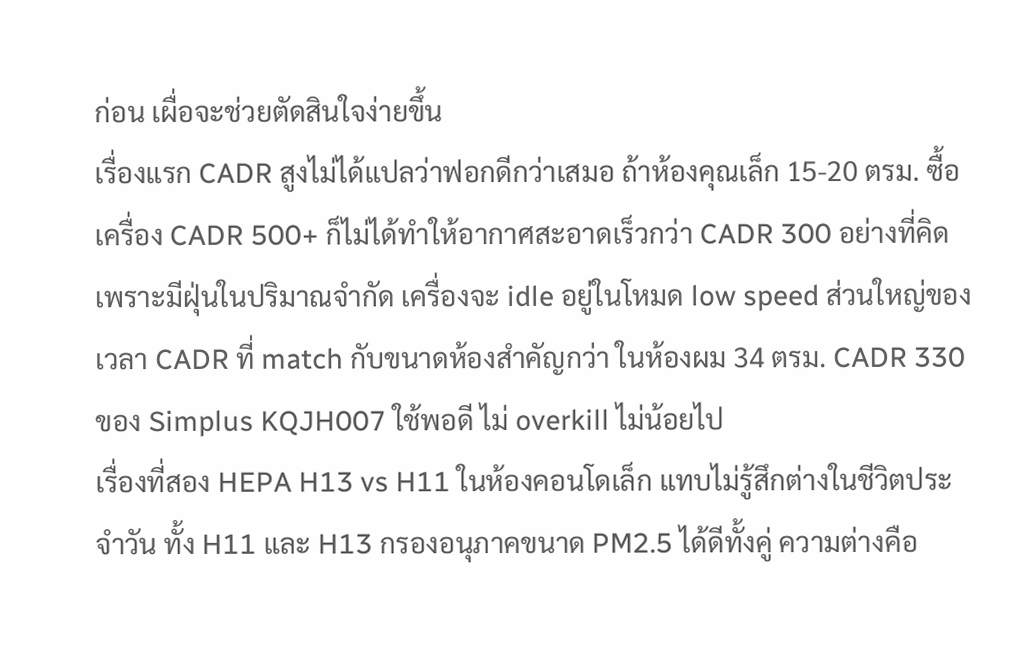ก่อน เผื่อจะช่วยตัดสินใจง่ายขึ้น
เรื่องแรก CADR สูงไม่ได้แปลว่าฟอกดีกว่าเสมอ ถ้าห้องคุณเล็ก 15-20 ตรม. ซื้อเครื่อง CADR 500+ ก็ไม่ได้ทำให้อากาศสะอาดเร็วกว่า CADR 300 อย่างที่คิด เพราะมีฝุ่นในปริมาณจำกัด เครื่องจะ idle อยู่ในโหมด low speed ส่วนใหญ่ของเวลา CADR ที่ match กับขนาดห้องสำคัญกว่า ในห้องผม 34 ตรม. CADR 330 ของ Simplus KQJH007 ใช้พอดี ไม่ overkill ไม่น้อยไป
เรื่องที่สอง HEPA H13 vs H11 ในห้องคอนโดเล็ก แทบไม่รู้สึกต่างในชีวิตประจำวัน ทั้ง H11 และ H13 กรองอนุภาคขนาด PM2.5 ได้ดีทั้งคู่ ความต่างคือ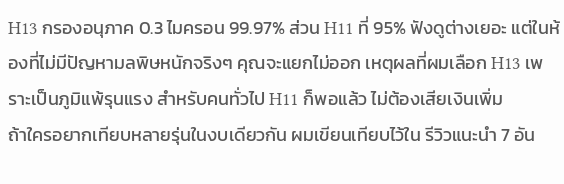H13 กรองอนุภาค 0.3 ไมครอน 99.97% ส่วน H11 ที่ 95% ฟังดูต่างเยอะ แต่ในห้องที่ไม่มีปัญหามลพิษหนักจริงๆ คุณจะแยกไม่ออก เหตุผลที่ผมเลือก H13 เพราะเป็นภูมิแพ้รุนแรง สำหรับคนทั่วไป H11 ก็พอแล้ว ไม่ต้องเสียเงินเพิ่ม
ถ้าใครอยากเทียบหลายรุ่นในงบเดียวกัน ผมเขียนเทียบไว้ใน รีวิวแนะนำ 7 อัน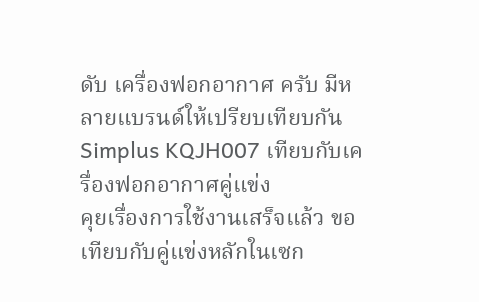ดับ เครื่องฟอกอากาศ ครับ มีหลายแบรนด์ให้เปรียบเทียบกัน
Simplus KQJH007 เทียบกับเครื่องฟอกอากาศคู่แข่ง
คุยเรื่องการใช้งานเสร็จแล้ว ขอเทียบกับคู่แข่งหลักในเซก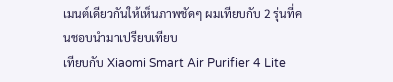เมนต์เดียวกันให้เห็นภาพชัดๆ ผมเทียบกับ 2 รุ่นที่คนชอบนำมาเปรียบเทียบ
เทียบกับ Xiaomi Smart Air Purifier 4 Lite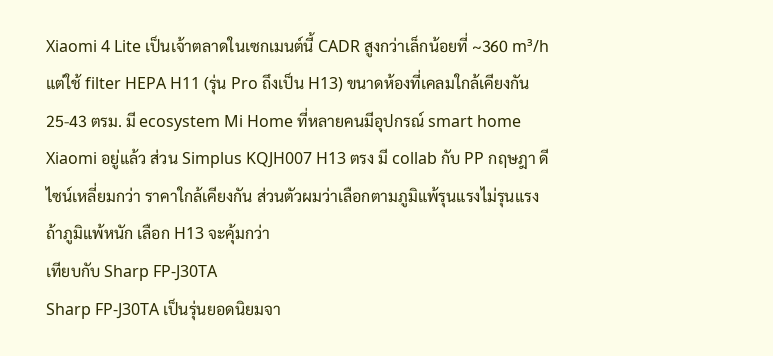Xiaomi 4 Lite เป็นเจ้าตลาดในเซกเมนต์นี้ CADR สูงกว่าเล็กน้อยที่ ~360 m³/h แต่ใช้ filter HEPA H11 (รุ่น Pro ถึงเป็น H13) ขนาดห้องที่เคลมใกล้เคียงกัน 25-43 ตรม. มี ecosystem Mi Home ที่หลายคนมีอุปกรณ์ smart home Xiaomi อยู่แล้ว ส่วน Simplus KQJH007 H13 ตรง มี collab กับ PP กฤษฎา ดีไซน์เหลี่ยมกว่า ราคาใกล้เคียงกัน ส่วนตัวผมว่าเลือกตามภูมิแพ้รุนแรงไม่รุนแรง ถ้าภูมิแพ้หนัก เลือก H13 จะคุ้มกว่า
เทียบกับ Sharp FP-J30TA
Sharp FP-J30TA เป็นรุ่นยอดนิยมจา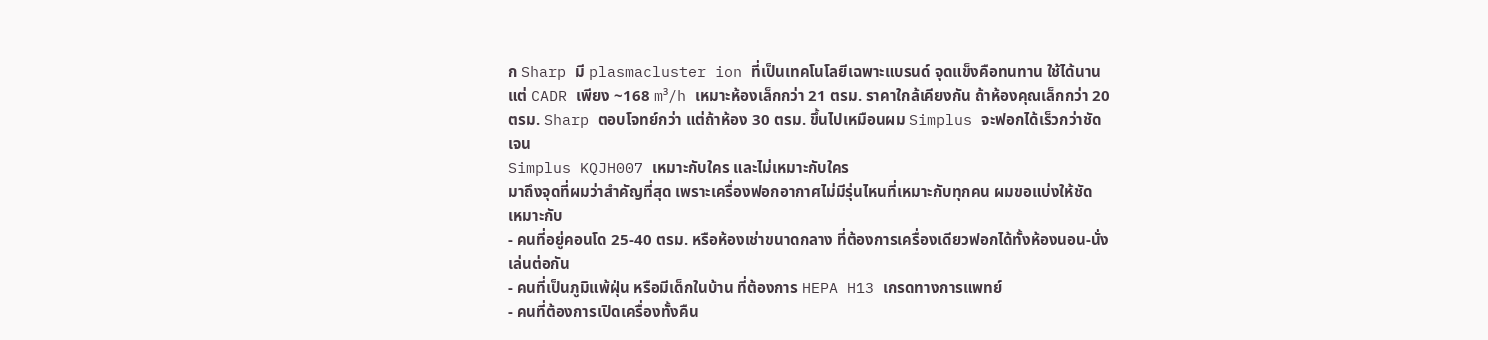ก Sharp มี plasmacluster ion ที่เป็นเทคโนโลยีเฉพาะแบรนด์ จุดแข็งคือทนทาน ใช้ได้นาน แต่ CADR เพียง ~168 m³/h เหมาะห้องเล็กกว่า 21 ตรม. ราคาใกล้เคียงกัน ถ้าห้องคุณเล็กกว่า 20 ตรม. Sharp ตอบโจทย์กว่า แต่ถ้าห้อง 30 ตรม. ขึ้นไปเหมือนผม Simplus จะฟอกได้เร็วกว่าชัดเจน
Simplus KQJH007 เหมาะกับใคร และไม่เหมาะกับใคร
มาถึงจุดที่ผมว่าสำคัญที่สุด เพราะเครื่องฟอกอากาศไม่มีรุ่นไหนที่เหมาะกับทุกคน ผมขอแบ่งให้ชัด
เหมาะกับ
- คนที่อยู่คอนโด 25-40 ตรม. หรือห้องเช่าขนาดกลาง ที่ต้องการเครื่องเดียวฟอกได้ทั้งห้องนอน-นั่งเล่นต่อกัน
- คนที่เป็นภูมิแพ้ฝุ่น หรือมีเด็กในบ้าน ที่ต้องการ HEPA H13 เกรดทางการแพทย์
- คนที่ต้องการเปิดเครื่องทั้งคืน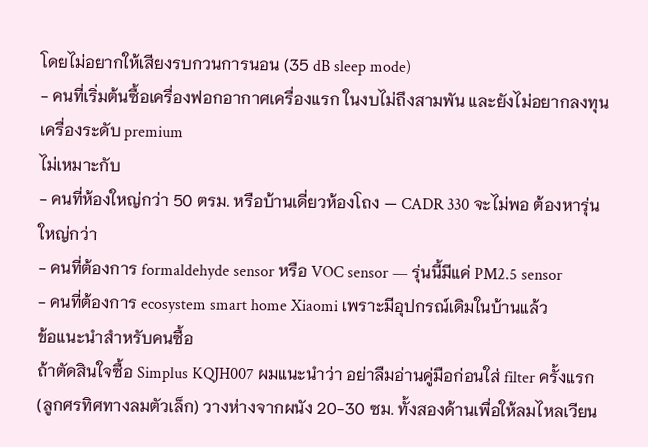โดยไม่อยากให้เสียงรบกวนการนอน (35 dB sleep mode)
- คนที่เริ่มต้นซื้อเครื่องฟอกอากาศเครื่องแรก ในงบไม่ถึงสามพัน และยังไม่อยากลงทุนเครื่องระดับ premium
ไม่เหมาะกับ
- คนที่ห้องใหญ่กว่า 50 ตรม. หรือบ้านเดี่ยวห้องโถง — CADR 330 จะไม่พอ ต้องหารุ่นใหญ่กว่า
- คนที่ต้องการ formaldehyde sensor หรือ VOC sensor — รุ่นนี้มีแค่ PM2.5 sensor
- คนที่ต้องการ ecosystem smart home Xiaomi เพราะมีอุปกรณ์เดิมในบ้านแล้ว
ข้อแนะนำสำหรับคนซื้อ
ถ้าตัดสินใจซื้อ Simplus KQJH007 ผมแนะนำว่า อย่าลืมอ่านคู่มือก่อนใส่ filter ครั้งแรก (ลูกศรทิศทางลมตัวเล็ก) วางห่างจากผนัง 20-30 ซม. ทั้งสองด้านเพื่อให้ลมไหลเวียน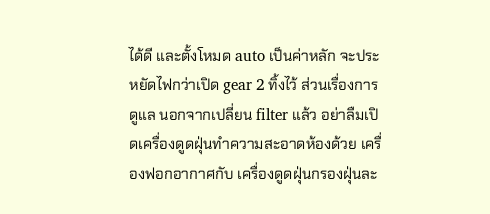ได้ดี และตั้งโหมด auto เป็นค่าหลัก จะประหยัดไฟกว่าเปิด gear 2 ทิ้งไว้ ส่วนเรื่องการดูแล นอกจากเปลี่ยน filter แล้ว อย่าลืมเปิดเครื่องดูดฝุ่นทำความสะอาดห้องด้วย เครื่องฟอกอากาศกับ เครื่องดูดฝุ่นกรองฝุ่นละ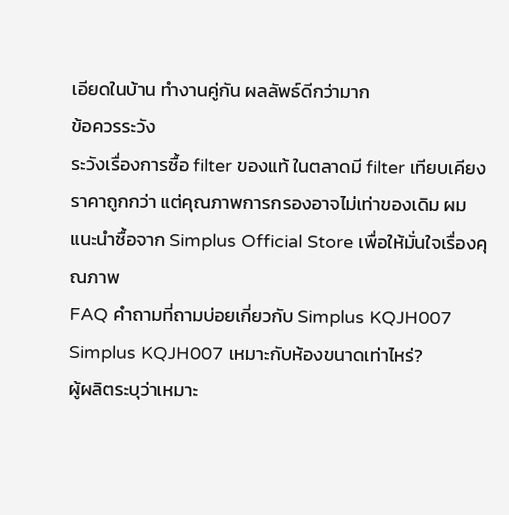เอียดในบ้าน ทำงานคู่กัน ผลลัพธ์ดีกว่ามาก
ข้อควรระวัง
ระวังเรื่องการซื้อ filter ของแท้ ในตลาดมี filter เทียบเคียงราคาถูกกว่า แต่คุณภาพการกรองอาจไม่เท่าของเดิม ผมแนะนำซื้อจาก Simplus Official Store เพื่อให้มั่นใจเรื่องคุณภาพ
FAQ คำถามที่ถามบ่อยเกี่ยวกับ Simplus KQJH007
Simplus KQJH007 เหมาะกับห้องขนาดเท่าไหร่?
ผู้ผลิตระบุว่าเหมาะ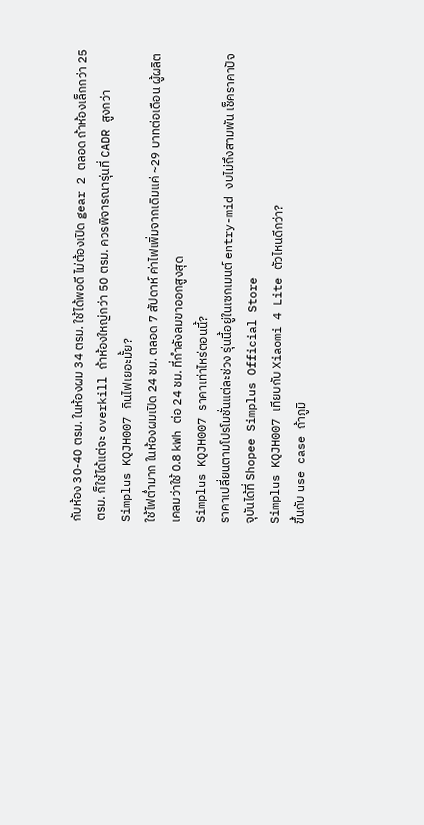กับห้อง 30-40 ตรม. ในห้องผม 34 ตรม. ใช้ได้พอดี ไม่ต้องเปิด gear 2 ตลอด ถ้าห้องเล็กกว่า 25 ตรม. ก็ใช้ได้แต่จะ overkill ถ้าห้องใหญ่กว่า 50 ตรม. ควรพิจารณารุ่นที่ CADR สูงกว่า
Simplus KQJH007 กินไฟเยอะมั้ย?
ใช้ไฟต่ำมาก ในห้องผมเปิด 24 ชม. ตลอด 7 สัปดาห์ ค่าไฟเพิ่มจากเดิมแค่ ~29 บาทต่อเดือน ผู้ผลิตเคลมว่าใช้ 0.8 kWh ต่อ 24 ชม. ที่กำลังลมขาออกสูงสุด
Simplus KQJH007 ราคาเท่าไหร่ตอนนี้?
ราคาเปลี่ยนตามโปรโมชั่นแต่ละช่วง รุ่นนี้อยู่ในเซกเมนต์ entry-mid งบไม่ถึงสามพัน เช็คราคาปัจจุบันได้ที่ Shopee Simplus Official Store
Simplus KQJH007 เทียบกับ Xiaomi 4 Lite ตัวไหนดีกว่า?
ขึ้นกับ use case ถ้าภูมิ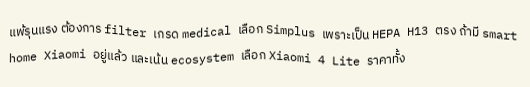แพ้รุนแรง ต้องการ filter เกรด medical เลือก Simplus เพราะเป็น HEPA H13 ตรง ถ้ามี smart home Xiaomi อยู่แล้ว และเน้น ecosystem เลือก Xiaomi 4 Lite ราคาทั้ง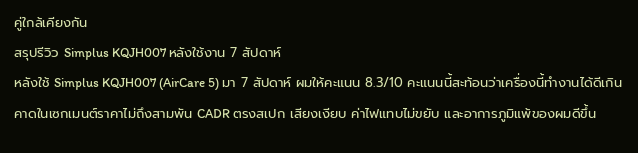คู่ใกล้เคียงกัน
สรุปรีวิว Simplus KQJH007 หลังใช้งาน 7 สัปดาห์
หลังใช้ Simplus KQJH007 (AirCare 5) มา 7 สัปดาห์ ผมให้คะแนน 8.3/10 คะแนนนี้สะท้อนว่าเครื่องนี้ทำงานได้ดีเกินคาดในเซกเมนต์ราคาไม่ถึงสามพัน CADR ตรงสเปก เสียงเงียบ ค่าไฟแทบไม่ขยับ และอาการภูมิแพ้ของผมดีขึ้น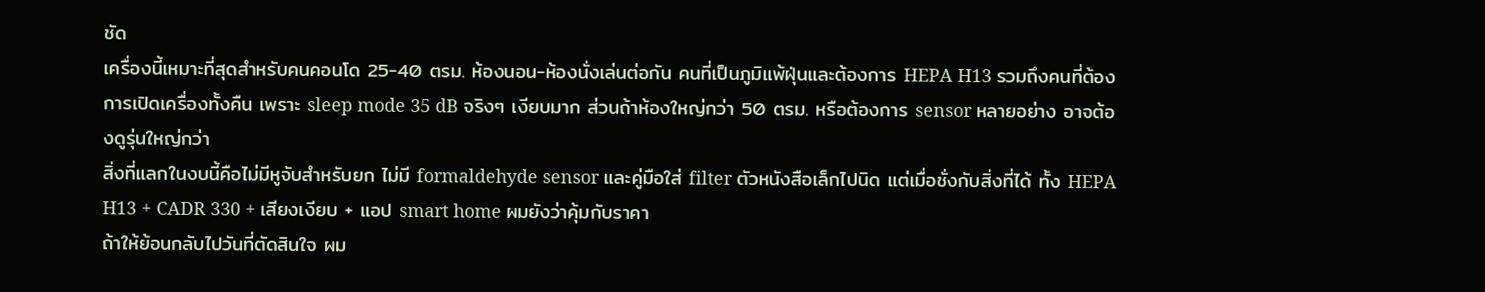ชัด
เครื่องนี้เหมาะที่สุดสำหรับคนคอนโด 25-40 ตรม. ห้องนอน-ห้องนั่งเล่นต่อกัน คนที่เป็นภูมิแพ้ฝุ่นและต้องการ HEPA H13 รวมถึงคนที่ต้องการเปิดเครื่องทั้งคืน เพราะ sleep mode 35 dB จริงๆ เงียบมาก ส่วนถ้าห้องใหญ่กว่า 50 ตรม. หรือต้องการ sensor หลายอย่าง อาจต้องดูรุ่นใหญ่กว่า
สิ่งที่แลกในงบนี้คือไม่มีหูจับสำหรับยก ไม่มี formaldehyde sensor และคู่มือใส่ filter ตัวหนังสือเล็กไปนิด แต่เมื่อชั่งกับสิ่งที่ได้ ทั้ง HEPA H13 + CADR 330 + เสียงเงียบ + แอป smart home ผมยังว่าคุ้มกับราคา
ถ้าให้ย้อนกลับไปวันที่ตัดสินใจ ผม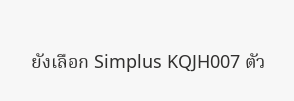ยังเลือก Simplus KQJH007 ตัว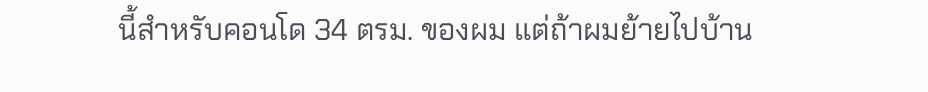นี้สำหรับคอนโด 34 ตรม. ของผม แต่ถ้าผมย้ายไปบ้าน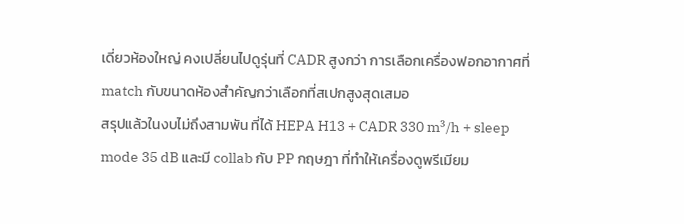เดี่ยวห้องใหญ่ คงเปลี่ยนไปดูรุ่นที่ CADR สูงกว่า การเลือกเครื่องฟอกอากาศที่ match กับขนาดห้องสำคัญกว่าเลือกที่สเปกสูงสุดเสมอ
สรุปแล้วในงบไม่ถึงสามพัน ที่ได้ HEPA H13 + CADR 330 m³/h + sleep mode 35 dB และมี collab กับ PP กฤษฎา ที่ทำให้เครื่องดูพรีเมียม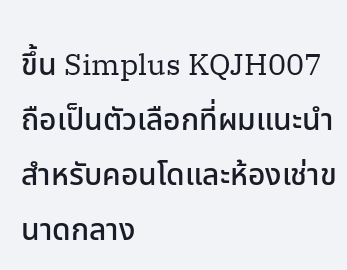ขึ้น Simplus KQJH007 ถือเป็นตัวเลือกที่ผมแนะนำสำหรับคอนโดและห้องเช่าขนาดกลาง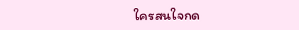ใครสนใจกด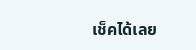เช็คได้เลย